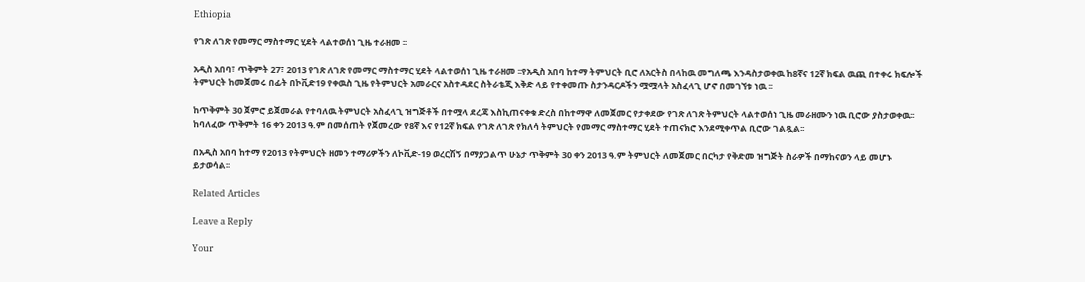Ethiopia

የገጽ ለገጽ የመማር ማስተማር ሂደት ላልተወሰነ ጊዜ ተራዘመ ፡፡

አዲስ አበባ፣ ጥቅምት 27፣ 2013 የገጽ ለገጽ የመማር ማስተማር ሂደት ላልተወሰነ ጊዜ ተራዘመ ፡፡የአዲስ አበባ ከተማ ትምህርት ቢሮ ለአርትስ በላከዉ መግለጫ እንዳስታወቀዉ ከ8ኛና 12ኛ ክፍል ዉጪ በተቀሩ ክፍሎች ትምህርት ከመጀመሩ በፊት በኮቪድ19 የቀዉስ ጊዜ የትምህርት አመራርና አስተዳደር ስትራቴጂ እቅድ ላይ የተቀመጡ ስታንዳርዶችን ሟሟላት አስፈላጊ ሆኖ በመገኘቱ ነዉ ፡፡

ከጥቅምት 30 ጀምሮ ይጀመራል የተባለዉ ትምህርት አስፈላጊ ዝግጅቶች በተሟላ ደረጃ እስኪጠናቀቁ ድረስ በከተማዋ ለመጀመር የታቀደው የገጽ ለገጽ ትምህርት ላልተወሰነ ጊዜ መራዘሙን ነዉ ቢሮው ያስታወቀዉ፡፡ከባለፈው ጥቅምት 16 ቀን 2013 ዓ.ም በመሰጠት የጀመረው የ8ኛ እና የ12ኛ ክፍል የገጽ ለገጽ የክለሳ ትምህርት የመማር ማስተማር ሂደት ተጠናክሮ እንደሚቀጥል ቢሮው ገልጿል፡፡

በአዲስ አበባ ከተማ የ2013 የትምህርት ዘመን ተማሪዎችን ለኮቪድ-19 ወረርሽኝ በማያጋልጥ ሁኔታ ጥቅምት 30 ቀን 2013 ዓ.ም ትምህርት ለመጀመር በርካታ የቅድመ ዝግጅት ስራዎች በማከናወን ላይ መሆኑ ይታወሳል፡፡

Related Articles

Leave a Reply

Your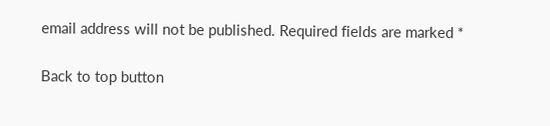email address will not be published. Required fields are marked *

Back to top button